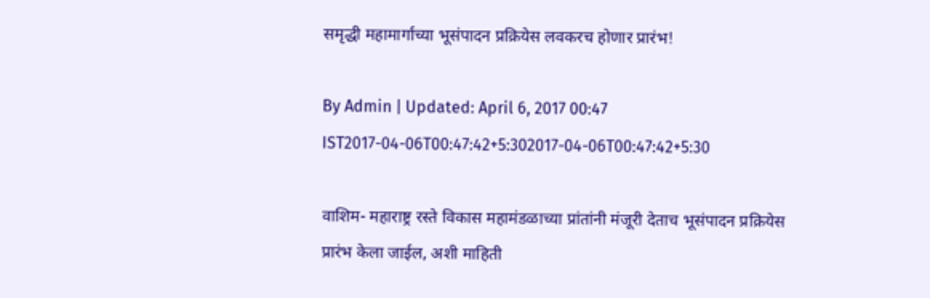समृद्धी महामार्गाच्या भूसंपादन प्रक्रियेस लवकरच होणार प्रारंभ!

By Admin | Updated: April 6, 2017 00:47 IST2017-04-06T00:47:42+5:302017-04-06T00:47:42+5:30

वाशिम- महाराष्ट्र रस्ते विकास महामंडळाच्या प्रांतांनी मंजूरी देताच भूसंपादन प्रक्रियेस प्रारंभ केला जाईल, अशी माहिती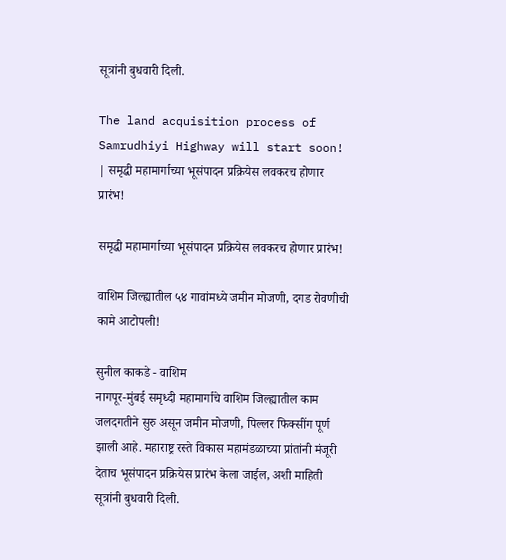सूत्रांनी बुधवारी दिली.

The land acquisition process of Samrudhiyi Highway will start soon! | समृद्धी महामार्गाच्या भूसंपादन प्रक्रियेस लवकरच होणार प्रारंभ!

समृद्धी महामार्गाच्या भूसंपादन प्रक्रियेस लवकरच होणार प्रारंभ!

वाशिम जिल्ह्यातील ५४ गावांमध्ये जमीन मोजणी, दगड रोवणीची कामे आटोपली!

सुनील काकडे - वाशिम
नागपूर-मुंबई समृध्दी महामार्गाचे वाशिम जिल्ह्यातील काम जलदगतीने सुरु असून जमीन मोजणी, पिल्लर फिक्सींग पूर्ण झाली आहे. महाराष्ट्र रस्ते विकास महामंडळाच्या प्रांतांनी मंजूरी देताच भूसंपादन प्रक्रियेस प्रारंभ केला जाईल, अशी माहिती सूत्रांनी बुधवारी दिली.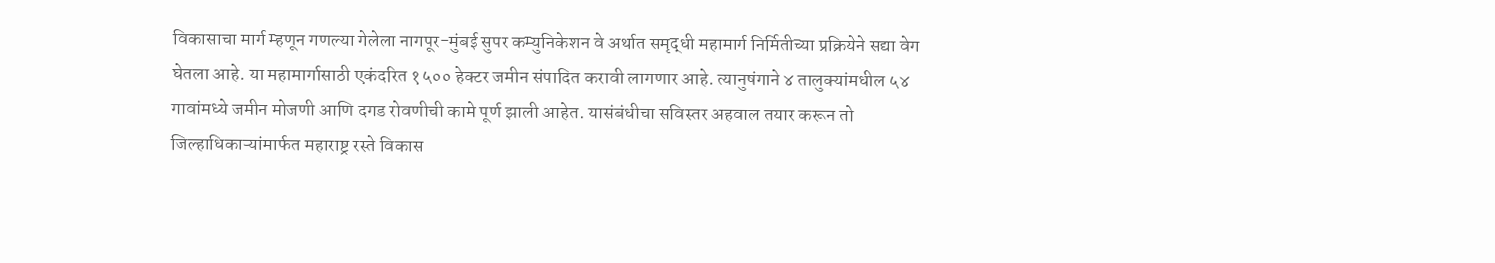विकासाचा मार्ग म्हणून गणल्या गेलेला नागपूर-मुंबई सुपर कम्युनिकेशन वे अर्थात समृद्धी महामार्ग निर्मितीच्या प्रक्रियेने सद्या वेग घेतला आहे. या महामार्गासाठी एकंदरित १५०० हेक्टर जमीन संपादित करावी लागणार आहे. त्यानुषंगाने ४ तालुक्यांमधील ५४ गावांमध्ये जमीन मोजणी आणि दगड रोवणीची कामे पूर्ण झाली आहेत. यासंबंधीचा सविस्तर अहवाल तयार करून तो जिल्हाधिकाऱ्यांमार्फत महाराष्ट्र रस्ते विकास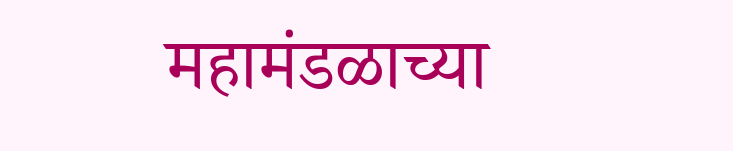महामंडळाच्या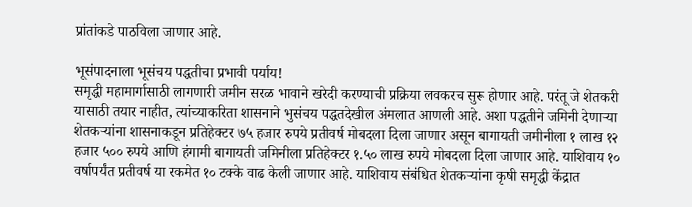प्रांतांकडे पाठविला जाणार आहे.

भूसंपादनाला भूसंचय पद्धतीचा प्रभावी पर्याय!
समृद्धी महामार्गासाठी लागणारी जमीन सरळ भावाने खरेदी करण्याची प्रक्रिया लवकरच सुरू होणार आहे. परंतू जे शेतकरी यासाठी तयार नाहीत, त्यांच्याकरिता शासनाने भुसंचय पद्धतदेखील अंमलात आणली आहे. अशा पद्धतीने जमिनी देणाऱ्या शेतकऱ्यांना शासनाकडून प्रतिहेक्टर ७५ हजार रुपये प्रतीवर्ष मोबदला दिला जाणार असून बागायती जमीनीला १ लाख १२ हजार ५०० रुपये आणि हंगामी बागायती जमिनीला प्रतिहेक्टर १.५० लाख रुपये मोबदला दिला जाणार आहे. याशिवाय १० वर्षापर्यंत प्रतीवर्ष या रकमेत १० टक्के वाढ केली जाणार आहे. याशिवाय संबंधित शेतकऱ्यांना कृषी समृद्धी केंद्रात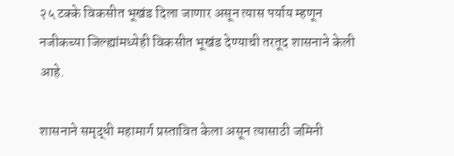२५ टक्के विकसीत भूखंड दिला जाणार असून त्यास पर्याय म्हणून नजीकच्या जिल्ह्यांमध्येही विकसीत भूखंड देण्याची तरतूद शासनाने केली आहे.

शासनाने समृद्धी महामार्ग प्रस्तावित केला असून त्यासाठी जमिनी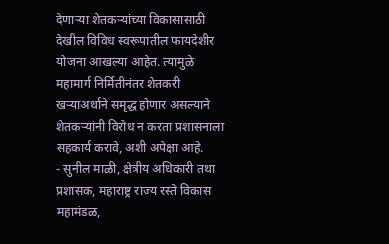देणाऱ्या शेतकऱ्यांच्या विकासासाठी देखील विविध स्वरूपातील फायदेशीर योजना आखल्या आहेत. त्यामुळे महामार्ग निर्मितीनंतर शेतकरी खऱ्याअर्थाने समृद्ध होणार असल्याने शेतकऱ्यांनी विरोध न करता प्रशासनाला सहकार्य करावे, अशी अपेक्षा आहे.
- सुनील माळी, क्षेत्रीय अधिकारी तथा प्रशासक, महाराष्ट्र राज्य रस्ते विकास महामंडळ,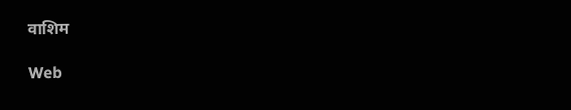वाशिम

Web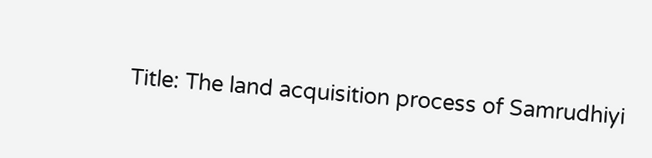Title: The land acquisition process of Samrudhiyi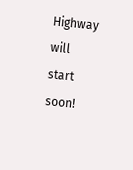Highway will start soon!